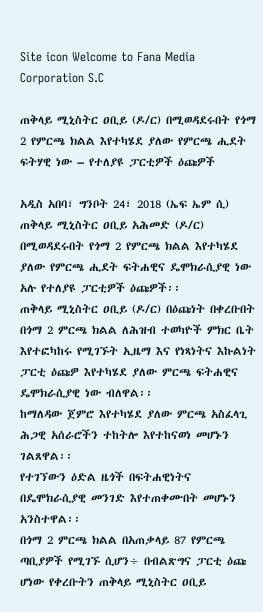Site icon Welcome to Fana Media Corporation S.C

ጠቅላይ ሚኒስትር ዐቢይ (ዶ/ር) በሚወዳደሩበት የጎማ 2 የምርጫ ክልል እየተካሄደ ያለው የምርጫ ሒደት ፍትሃዊ ነው – የተለያዩ ፓርቲዎች ዕጩዎች

አዲስ አበባ፣ ግንቦት 24፣ 2018 (ኤፍ ኤም ሲ) ጠቅላይ ሚኒስትር ዐቢይ አሕመድ (ዶ/ር) በሚወዳደሩበት የጎማ 2 የምርጫ ክልል እየተካሄደ ያለው የምርጫ ሒደት ፍትሐዊና ዴሞክራሲያዊ ነው አሉ የተለያዩ ፓርቲዎች ዕጩዎች፡፡
ጠቅላይ ሚኒስትር ዐቢይ (ዶ/ር) በዕጩነት በቀረቡበት በጎማ 2 ምርጫ ክልል ለሕዝብ ተወካዮች ምክር ቤት እየተፎካከሩ የሚገኙት ኢዜማ እና የነጻነትና እኩልነት ፓርቲ ዕጩዎ እየተካሄደ ያለው ምርጫ ፍትሐዊና ዴሞክራሲያዊ ነው ብለዋል፡፡
ከማለዳው ጀምሮ እየተካሄደ ያለው ምርጫ አስፈላጊ ሕጋዊ አሰራሮችን ተከትሎ እየተከናወነ መሆኑን ገልጸዋል፡፡
የተገኘውን ዕድል ዜጎች በፍትሐዊነትና በዴሞክራሲያዊ መንገድ እየተጠቀሙበት መሆኑን አንስተዋል፡፡
በጎማ 2 ምርጫ ክልል በአጠቃላይ 87 የምርጫ ጣቢያዎች የሚገኙ ሲሆን÷ በብልጽግና ፓርቲ ዕጩ ሆነው የቀረቡትን ጠቅላይ ሚኒስትር ዐቢይ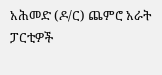አሕመድ (ዶ/ር) ጨምሮ አራት ፓርቲዎች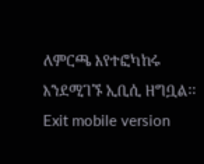ለምርጫ እየተፎካከሩ እንደሚገኙ ኢቢሲ ዘግቧል፡፡
Exit mobile version